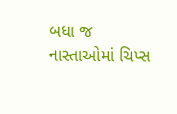બધા જ નાસ્તાઓમાં ચિપ્સ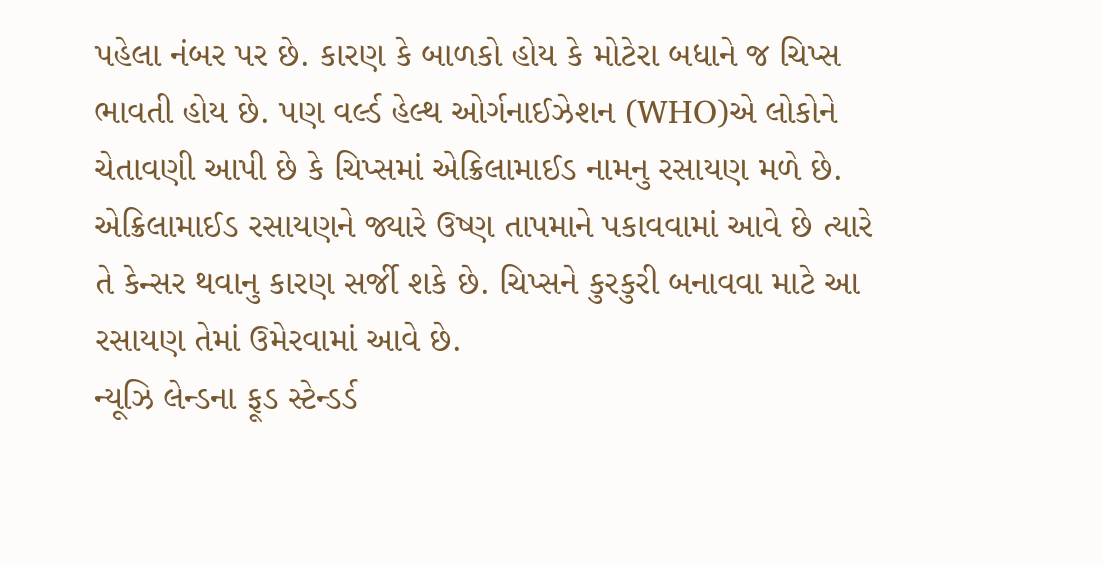પહેલા નંબર પર છે. કારણ કે બાળકો હોય કે મોટેરા બધાને જ ચિપ્સ ભાવતી હોય છે. પણ વર્લ્ડ હેલ્થ ઓર્ગનાઈઝેશન (WHO)એ લોકોને ચેતાવણી આપી છે કે ચિપ્સમાં એક્રિલામાઈડ નામનુ રસાયણ મળે છે. એક્રિલામાઈડ રસાયણને જ્યારે ઉષ્ણ તાપમાને પકાવવામાં આવે છે ત્યારે તે કેન્સર થવાનુ કારણ સર્જી શકે છે. ચિપ્સને કુરકુરી બનાવવા માટે આ રસાયણ તેમાં ઉમેરવામાં આવે છે.
ન્યૂઝિ લેન્ડના ફૂડ સ્ટેન્ડર્ડ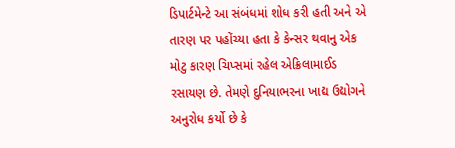ડિપાર્ટમેન્ટે આ સંબંધમાં શોધ કરી હતી અને એ તારણ પર પહોંચ્યા હતા કે કેન્સર થવાનુ એક મોટુ કારણ ચિપ્સમાં રહેલ એક્રિલામાઈડ રસાયણ છે. તેમણે દુનિયાભરના ખાદ્ય ઉદ્યોગને અનુરોધ કર્યો છે કે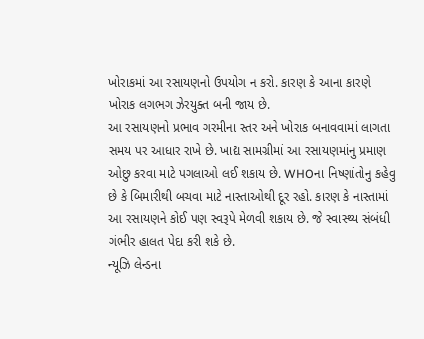ખોરાકમાં આ રસાયણનો ઉપયોગ ન કરો. કારણ કે આના કારણે ખોરાક લગભગ ઝેરયુક્ત બની જાય છે.
આ રસાયણનો પ્રભાવ ગરમીના સ્તર અને ખોરાક બનાવવામાં લાગતા સમય પર આધાર રાખે છે. ખાદ્ય સામગ્રીમાં આ રસાયણમાંનુ પ્રમાણ ઓછુ કરવા માટે પગલાઓ લઈ શકાય છે. WHOના નિષ્ણાંતોનુ કહેવુ છે કે બિમારીથી બચવા માટે નાસ્તાઓથી દૂર રહો. કારણ કે નાસ્તામાં આ રસાયણને કોઈ પણ સ્વરૂપે મેળવી શકાય છે. જે સ્વાસ્થ્ય સંબંધી ગંભીર હાલત પેદા કરી શકે છે.
ન્યૂઝિ લેન્ડના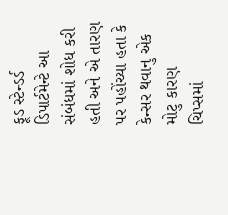ફૂડ સ્ટેન્ડર્ડ ડિપાર્ટમેન્ટે આ સંબંધમાં શોધ કરી હતી અને એ તારણ પર પહોંચ્યા હતા કે કેન્સર થવાનુ એક મોટુ કારણ ચિપ્સમાં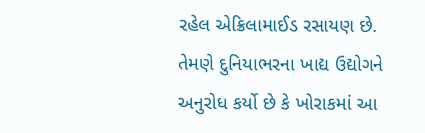રહેલ એક્રિલામાઈડ રસાયણ છે. તેમણે દુનિયાભરના ખાદ્ય ઉદ્યોગને અનુરોધ કર્યો છે કે ખોરાકમાં આ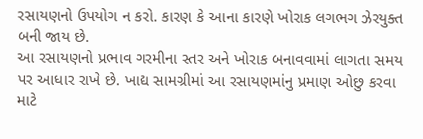રસાયણનો ઉપયોગ ન કરો. કારણ કે આના કારણે ખોરાક લગભગ ઝેરયુક્ત બની જાય છે.
આ રસાયણનો પ્રભાવ ગરમીના સ્તર અને ખોરાક બનાવવામાં લાગતા સમય પર આધાર રાખે છે. ખાદ્ય સામગ્રીમાં આ રસાયણમાંનુ પ્રમાણ ઓછુ કરવા માટે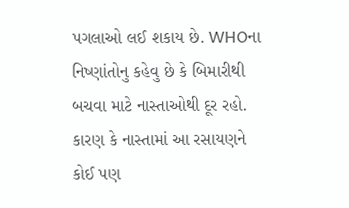પગલાઓ લઈ શકાય છે. WHOના નિષ્ણાંતોનુ કહેવુ છે કે બિમારીથી બચવા માટે નાસ્તાઓથી દૂર રહો. કારણ કે નાસ્તામાં આ રસાયણને કોઈ પણ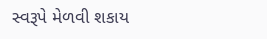સ્વરૂપે મેળવી શકાય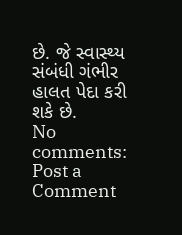છે. જે સ્વાસ્થ્ય સંબંધી ગંભીર હાલત પેદા કરી શકે છે.
No comments:
Post a Comment